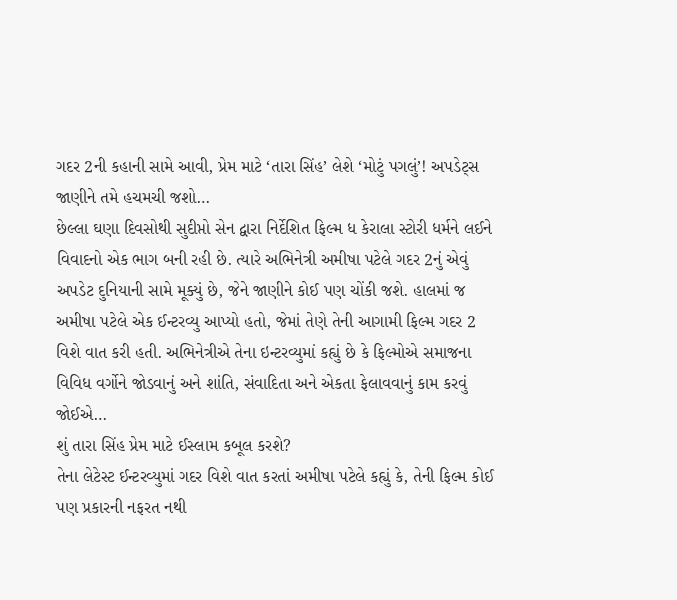ગદર 2ની કહાની સામે આવી, પ્રેમ માટે ‘તારા સિંહ’ લેશે ‘મોટું પગલું’! અપડેટ્સ જાણીને તમે હચમચી જશો…
છેલ્લા ઘણા દિવસોથી સુદીપ્તો સેન દ્વારા નિર્દેશિત ફિલ્મ ધ કેરાલા સ્ટોરી ધર્મને લઈને વિવાદનો એક ભાગ બની રહી છે. ત્યારે અભિનેત્રી અમીષા પટેલે ગદર 2નું એવું અપડેટ દુનિયાની સામે મૂક્યું છે, જેને જાણીને કોઈ પણ ચોંકી જશે. હાલમાં જ અમીષા પટેલે એક ઈન્ટરવ્યુ આપ્યો હતો, જેમાં તેણે તેની આગામી ફિલ્મ ગદર 2 વિશે વાત કરી હતી. અભિનેત્રીએ તેના ઇન્ટરવ્યુમાં કહ્યું છે કે ફિલ્મોએ સમાજના વિવિધ વર્ગોને જોડવાનું અને શાંતિ, સંવાદિતા અને એકતા ફેલાવવાનું કામ કરવું જોઈએ…
શું તારા સિંહ પ્રેમ માટે ઈસ્લામ કબૂલ કરશે?
તેના લેટેસ્ટ ઈન્ટરવ્યુમાં ગદર વિશે વાત કરતાં અમીષા પટેલે કહ્યું કે, તેની ફિલ્મ કોઈ પણ પ્રકારની નફરત નથી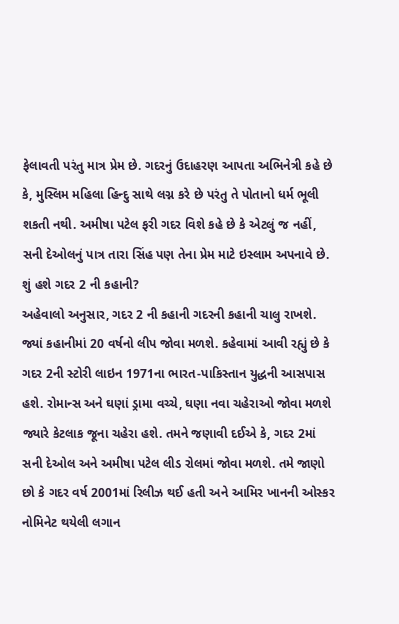ફેલાવતી પરંતુ માત્ર પ્રેમ છે. ગદરનું ઉદાહરણ આપતા અભિનેત્રી કહે છે કે, મુસ્લિમ મહિલા હિન્દુ સાથે લગ્ન કરે છે પરંતુ તે પોતાનો ધર્મ ભૂલી શકતી નથી. અમીષા પટેલ ફરી ગદર વિશે કહે છે કે એટલું જ નહીં, સની દેઓલનું પાત્ર તારા સિંહ પણ તેના પ્રેમ માટે ઇસ્લામ અપનાવે છે.
શું હશે ગદર 2 ની કહાની?
અહેવાલો અનુસાર, ગદર 2 ની કહાની ગદરની કહાની ચાલુ રાખશે. જ્યાં કહાનીમાં 20 વર્ષનો લીપ જોવા મળશે. કહેવામાં આવી રહ્યું છે કે ગદર 2ની સ્ટોરી લાઇન 1971ના ભારત-પાકિસ્તાન યુદ્ધની આસપાસ હશે. રોમાન્સ અને ઘણાં ડ્રામા વચ્ચે, ઘણા નવા ચહેરાઓ જોવા મળશે જ્યારે કેટલાક જૂના ચહેરા હશે. તમને જણાવી દઈએ કે, ગદર 2માં સની દેઓલ અને અમીષા પટેલ લીડ રોલમાં જોવા મળશે. તમે જાણો છો કે ગદર વર્ષ 2001માં રિલીઝ થઈ હતી અને આમિર ખાનની ઓસ્કર નોમિનેટ થયેલી લગાન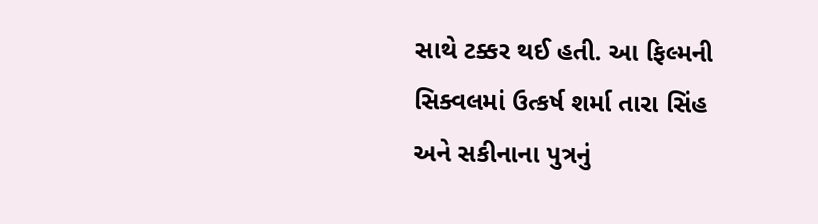સાથે ટક્કર થઈ હતી. આ ફિલ્મની સિક્વલમાં ઉત્કર્ષ શર્મા તારા સિંહ અને સકીનાના પુત્રનું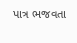પાત્ર ભજવતા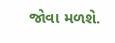જોવા મળશે.